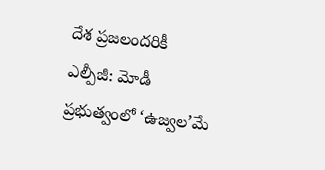దేశ ప్రజలందరికీ ఎల్పీజీ: మోడీ ప్రభుత్వంలో ‘ఉజ్వల’మే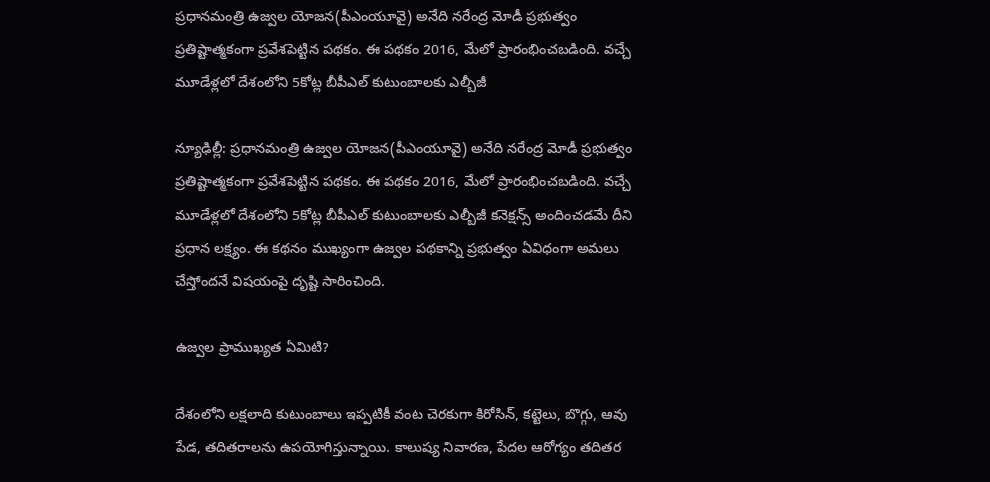ప్రధానమంత్రి ఉజ్వల యోజన(పీఎంయూవై) అనేది నరేంద్ర మోడీ ప్రభుత్వం ప్రతిష్టాత్మకంగా ప్రవేశపెట్టిన పథకం. ఈ పథకం 2016, మేలో ప్రారంభించబడింది. వచ్చే మూడేళ్లలో దేశంలోని 5కోట్ల బీపీఎల్ కుటుంబాలకు ఎల్బీజీ

న్యూఢిల్లీ: ప్రధానమంత్రి ఉజ్వల యోజన(పీఎంయూవై) అనేది నరేంద్ర మోడీ ప్రభుత్వం ప్రతిష్టాత్మకంగా ప్రవేశపెట్టిన పథకం. ఈ పథకం 2016, మేలో ప్రారంభించబడింది. వచ్చే మూడేళ్లలో దేశంలోని 5కోట్ల బీపీఎల్ కుటుంబాలకు ఎల్బీజీ కనెక్షన్స్ అందించడమే దీని ప్రధాన లక్ష్యం. ఈ కథనం ముఖ్యంగా ఉజ్వల పథకాన్ని ప్రభుత్వం ఏవిధంగా అమలు చేస్తోందనే విషయంపై దృష్టి సారించింది.

ఉజ్వల ప్రాముఖ్యత ఏమిటి?

దేశంలోని లక్షలాది కుటుంబాలు ఇప్పటికీ వంట చెరకుగా కిరోసిన్, కట్టెలు, బొగ్గు, ఆవు పేడ, తదితరాలను ఉపయోగిస్తున్నాయి. కాలుష్య నివారణ, పేదల ఆరోగ్యం తదితర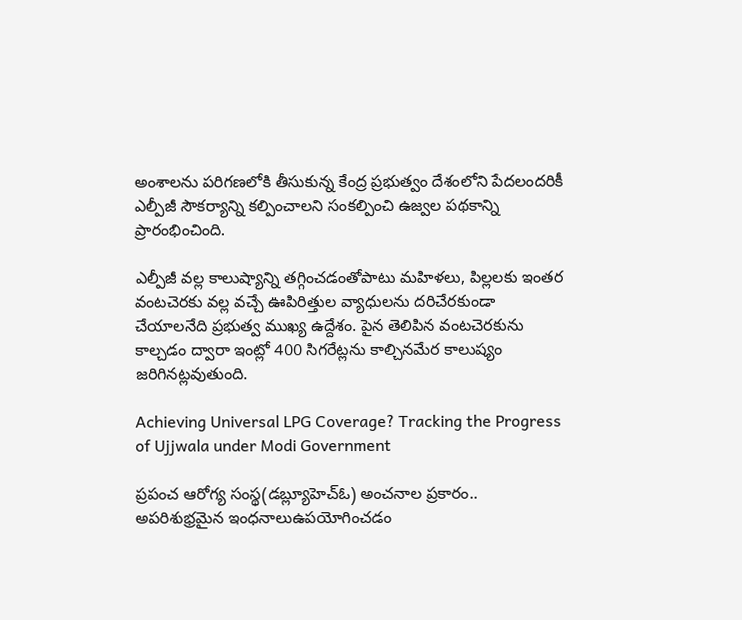అంశాలను పరిగణలోకి తీసుకున్న కేంద్ర ప్రభుత్వం దేశంలోని పేదలందరికీ ఎల్పీజీ సౌకర్యాన్ని కల్పించాలని సంకల్పించి ఉజ్వల పథకాన్ని ప్రారంభించింది.

ఎల్పీజీ వల్ల కాలుష్యాన్ని తగ్గించడంతోపాటు మహిళలు, పిల్లలకు ఇంతర వంటచెరకు వల్ల వచ్చే ఊపిరిత్తుల వ్యాధులను దరిచేరకుండా చేయాలనేది ప్రభుత్వ ముఖ్య ఉద్దేశం. పైన తెలిపిన వంటచెరకును కాల్చడం ద్వారా ఇంట్లో 400 సిగరేట్లను కాల్చినమేర కాలుష్యం జరిగినట్లవుతుంది.

Achieving Universal LPG Coverage? Tracking the Progress of Ujjwala under Modi Government

ప్రపంచ ఆరోగ్య సంస్థ(డబ్ల్యూహెచ్ఓ) అంచనాల ప్రకారం.. అపరిశుభ్రమైన ఇంధనాలుఉపయోగించడం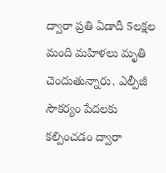ద్వారా ప్రతి ఏడాదీ 5లక్షల మంది మహిళలు మృతి చెందుతున్నారు. ఎల్పీజీ సౌకర్యం పేదలకు కల్పించడం ద్వారా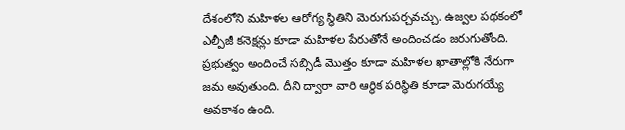దేశంలోని మహిళల ఆరోగ్య స్థితిని మెరుగుపర్చవచ్చు. ఉజ్వల పథకంలో ఎల్పీజీ కనెక్షన్లు కూడా మహిళల పేరుతోనే అందించడం జరుగుతోంది. ప్రభుత్వం అందించే సబ్సిడీ మొత్తం కూడా మహిళల ఖాతాల్లోకి నేరుగా జమ అవుతుంది. దీని ద్వారా వారి ఆర్థిక పరిస్థితి కూడా మెరుగయ్యే అవకాశం ఉంది.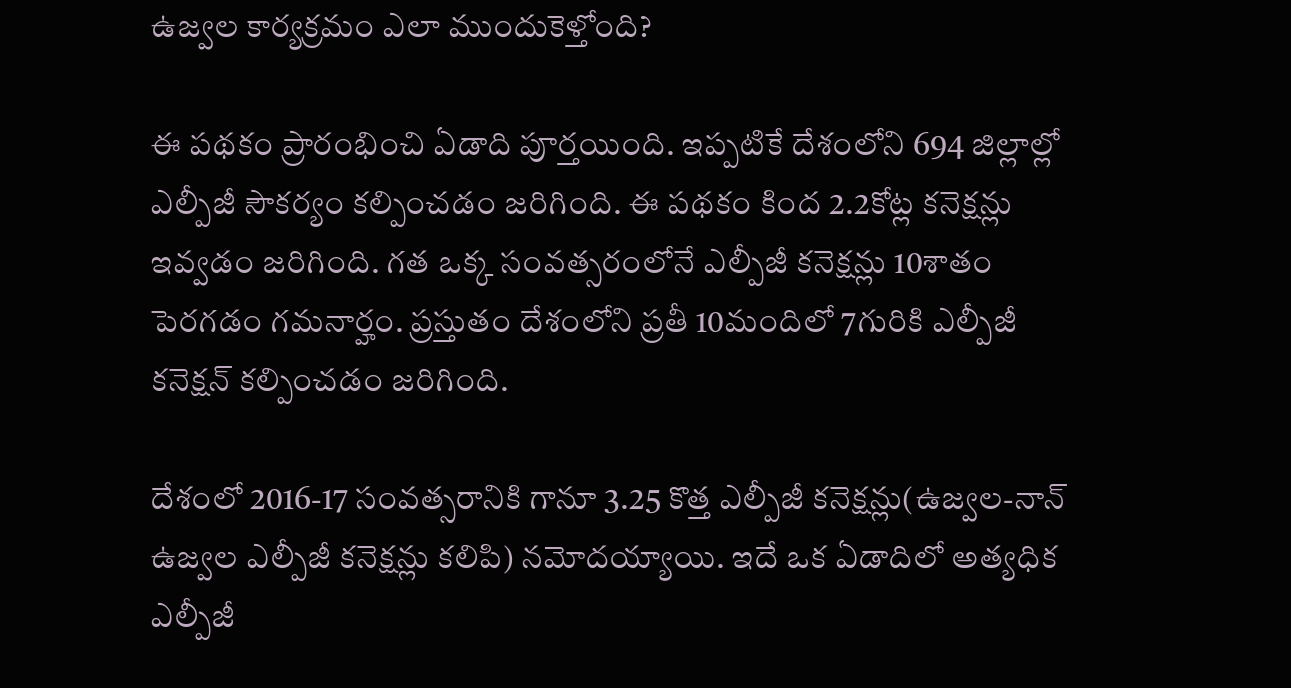ఉజ్వల కార్యక్రమం ఎలా ముందుకెళ్తోంది?

ఈ పథకం ప్రారంభించి ఏడాది పూర్తయింది. ఇప్పటికే దేశంలోని 694 జిల్లాల్లో ఎల్పీజీ సౌకర్యం కల్పించడం జరిగింది. ఈ పథకం కింద 2.2కోట్ల కనెక్షన్లు ఇవ్వడం జరిగింది. గత ఒక్క సంవత్సరంలోనే ఎల్పీజీ కనెక్షన్లు 10శాతం పెరగడం గమనార్హం. ప్రస్తుతం దేశంలోని ప్రతీ 10మందిలో 7గురికి ఎల్పీజీ కనెక్షన్ కల్పించడం జరిగింది.

దేశంలో 2016-17 సంవత్సరానికి గానూ 3.25 కొత్త ఎల్పీజీ కనెక్షన్లు(ఉజ్వల-నాన్ ఉజ్వల ఎల్పీజీ కనెక్షన్లు కలిపి) నమోదయ్యాయి. ఇదే ఒక ఏడాదిలో అత్యధిక ఎల్పీజీ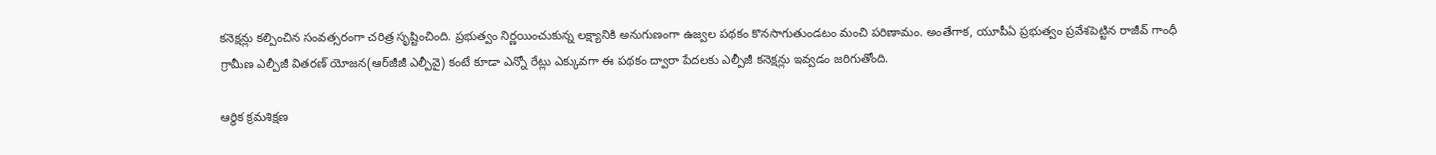కనెక్షన్లు కల్పించిన సంవత్సరంగా చరిత్ర సృష్టించింది. ప్రభుత్వం నిర్ణయించుకున్న లక్ష్యానికి అనుగుణంగా ఉజ్వల పథకం కొనసాగుతుండటం మంచి పరిణామం. అంతేగాక, యూపీఏ ప్రభుత్వం ప్రవేశపెట్టిన రాజీవ్ గాంధీ గ్రామీణ ఎల్పీజీ వితరణ్ యోజన(ఆర్‌జీజీ ఎల్పీవై) కంటే కూడా ఎన్నో రేట్లు ఎక్కువగా ఈ పథకం ద్వారా పేదలకు ఎల్పీజీ కనెక్షన్లు ఇవ్వడం జరిగుతోంది.

ఆర్థిక క్రమశిక్షణ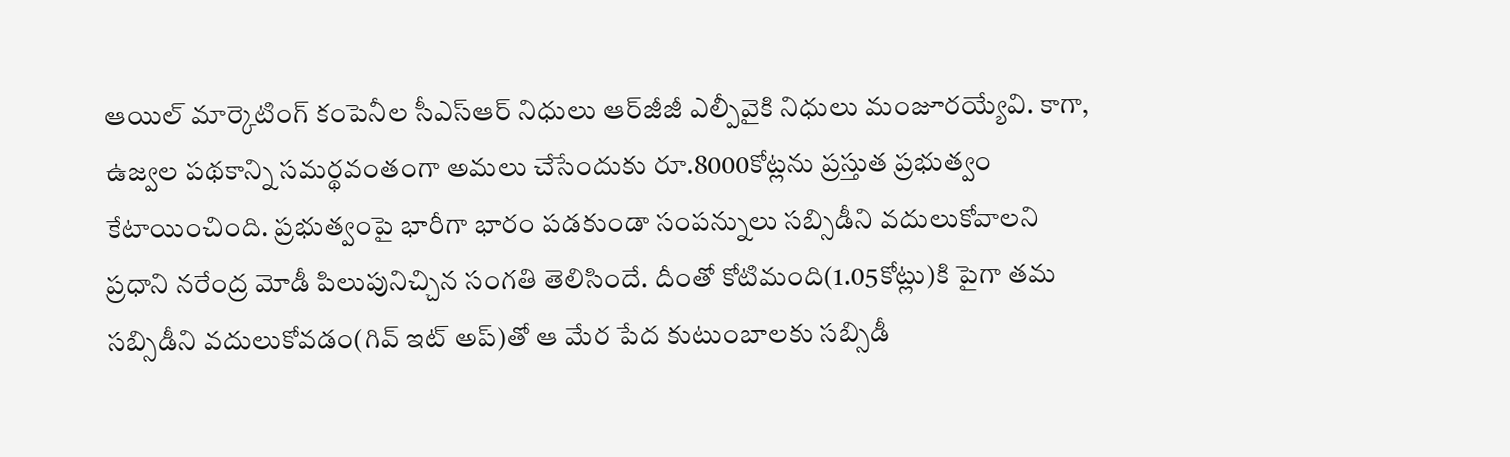ఆయిల్ మార్కెటింగ్ కంపెనీల సీఎస్ఆర్ నిధులు ఆర్‌జీజీ ఎల్పీవైకి నిధులు మంజూరయ్యేవి. కాగా, ఉజ్వల పథకాన్ని సమర్థవంతంగా అమలు చేసేందుకు రూ.8000కోట్లను ప్రస్తుత ప్రభుత్వం కేటాయించింది. ప్రభుత్వంపై భారీగా భారం పడకుండా సంపన్నులు సబ్సిడీని వదులుకోవాలని ప్రధాని నరేంద్ర మోడీ పిలుపునిచ్చిన సంగతి తెలిసిందే. దీంతో కోటిమంది(1.05కోట్లు)కి పైగా తమ సబ్సిడీని వదులుకోవడం(గివ్ ఇట్ అప్)తో ఆ మేర పేద కుటుంబాలకు సబ్సిడీ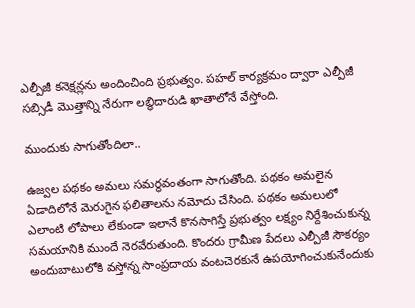ఎల్పీజీ కనెక్షన్లను అందించింది ప్రభుత్వం. పహల్ కార్యక్రమం ద్వారా ఎల్పీజీ సబ్సిడీ మొత్తాన్ని నేరుగా లబ్ధిదారుడి ఖాతాలోనే వేస్తోంది.

ముందుకు సాగుతోందిలా..

ఉజ్వల పథకం అమలు సమర్థవంతంగా సాగుతోంది. పథకం అమలైన ఏడాదిలోనే మెరుగైన ఫలితాలను నమోదు చేసింది. పథకం అమలులో ఎలాంటి లోపాలు లేకుండా ఇలానే కొనసాగిస్తే ప్రభుత్వం లక్ష్యం నిర్దేశించుకున్న సమయానికి ముందే నెరవేరుతుంది. కొందరు గ్రామీణ పేదలు ఎల్పీజీ సౌకర్యం అందుబాటులోకి వస్తోన్న సాంప్రదాయ వంటచెరకునే ఉపయోగించుకునేందుకు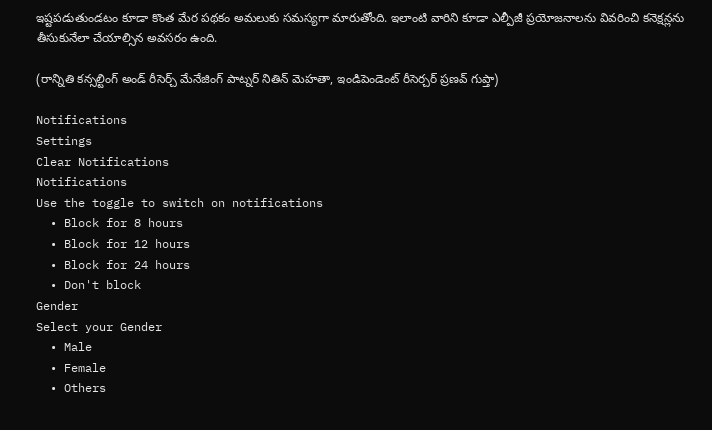ఇష్టపడుతుండటం కూడా కొంత మేర పథకం అమలుకు సమస్యగా మారుతోంది. ఇలాంటి వారిని కూడా ఎల్పీజీ ప్రయోజనాలను వివరించి కనెక్షన్లను తీసుకునేలా చేయాల్సిన అవసరం ఉంది.

(రాన్నితి కన్సల్టింగ్ అండ్ రీసెర్చ్ మేనేజింగ్ పాట్నర్ నితిన్ మెహతా, ఇండిపెండెంట్ రీసెర్చర్ ప్రణవ్ గుప్తా)

Notifications
Settings
Clear Notifications
Notifications
Use the toggle to switch on notifications
  • Block for 8 hours
  • Block for 12 hours
  • Block for 24 hours
  • Don't block
Gender
Select your Gender
  • Male
  • Female
  • Others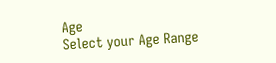Age
Select your Age Range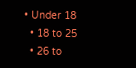• Under 18
  • 18 to 25
  • 26 to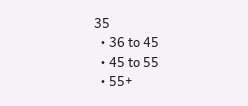35
  • 36 to 45
  • 45 to 55
  • 55+